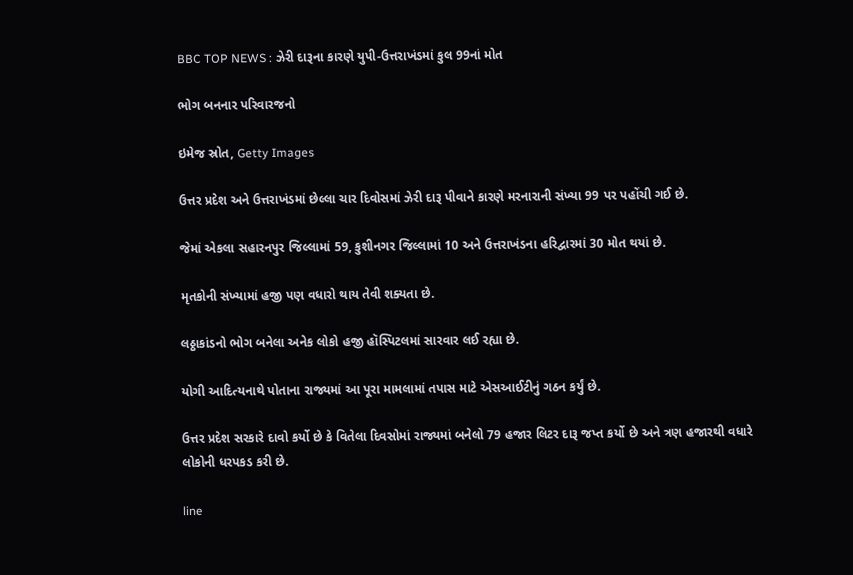BBC TOP NEWS : ઝેરી દારૂના કારણે યુપી-ઉત્તરાખંડમાં કુલ 99નાં મોત

ભોગ બનનાર પરિવારજનો

ઇમેજ સ્રોત, Getty Images

ઉત્તર પ્રદેશ અને ઉત્તરાખંડમાં છેલ્લા ચાર દિવોસમાં ઝેરી દારૂ પીવાને કારણે મરનારાની સંખ્યા 99 પર પહોંચી ગઈ છે.

જેમાં એકલા સહારનપુર જિલ્લામાં 59, કુશીનગર જિલ્લામાં 10 અને ઉત્તરાખંડના હરિદ્વારમાં 30 મોત થયાં છે.

મૃતકોની સંખ્યામાં હજી પણ વધારો થાય તેવી શક્યતા છે.

લઠ્ઠાકાંડનો ભોગ બનેલા અનેક લોકો હજી હૉસ્પિટલમાં સારવાર લઈ રહ્યા છે.

યોગી આદિત્યનાથે પોતાના રાજ્યમાં આ પૂરા મામલામાં તપાસ માટે એસઆઈટીનું ગઠન કર્યું છે.

ઉત્તર પ્રદેશ સરકારે દાવો કર્યો છે કે વિતેલા દિવસોમાં રાજ્યમાં બનેલો 79 હજાર લિટર દારૂ જપ્ત કર્યો છે અને ત્રણ હજારથી વધારે લોકોની ધરપકડ કરી છે.

line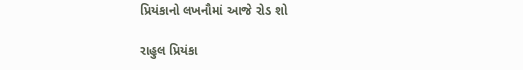પ્રિયંકાનો લખનૌમાં આજે રોડ શો

રાહુલ પ્રિયંકા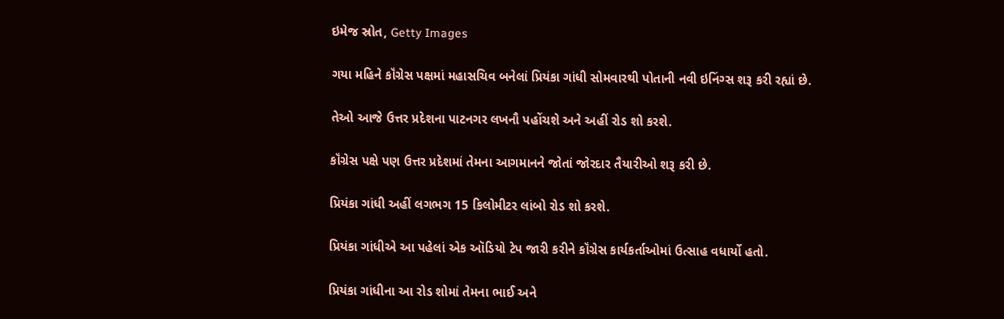ઇમેજ સ્રોત, Getty Images

ગયા મહિને કૉંગ્રેસ પક્ષમાં મહાસચિવ બનેલાં પ્રિયંકા ગાંધી સોમવારથી પોતાની નવી ઇનિંગ્સ શરૂ કરી રહ્યાં છે.

તેઓ આજે ઉત્તર પ્રદેશના પાટનગર લખનૌ પહોંચશે અને અહીં રોડ શો કરશે.

કૉંગ્રેસ પક્ષે પણ ઉત્તર પ્રદેશમાં તેમના આગમાનને જોતાં જોરદાર તૈયારીઓ શરૂ કરી છે.

પ્રિયંકા ગાંધી અહીં લગભગ 15 કિલોમીટર લાંબો રોડ શો કરશે.

પ્રિયંકા ગાંધીએ આ પહેલાં એક ઑડિયો ટેપ જારી કરીને કૉંગ્રેસ કાર્યકર્તાઓમાં ઉત્સાહ વધાર્યો હતો.

પ્રિયંકા ગાંધીના આ રોડ શોમાં તેમના ભાઈ અને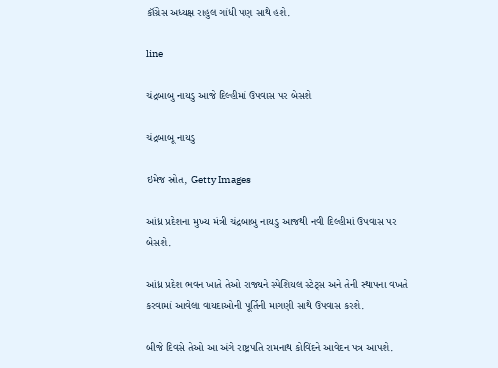કૉંગ્રેસ અધ્યક્ષ રાહુલ ગાંધી પણ સાથે હશે.

line

ચંદ્રબાબુ નાયડુ આજે દિલ્હીમાં ઉપવાસ પર બેસશે

ચંદ્રબાબૂ નાયડુ

ઇમેજ સ્રોત, Getty Images

આંધ્ર પ્રદેશના મુખ્ય મંત્રી ચંદ્રબાબુ નાયડુ આજથી નવી દિલ્હીમાં ઉપવાસ પર બેસશે.

આંધ્ર પ્રદેશ ભવન ખાતે તેઓ રાજ્યને સ્પેશિયલ સ્ટેટ્સ અને તેની સ્થાપના વખતે કરવામાં આવેલા વાયદાઓની પૂર્તિની માગણી સાથે ઉપવાસ કરશે.

બીજે દિવસે તેઓ આ અંગે રાષ્ટ્રપતિ રામનાથ કોવિંદને આવેદન પત્ર આપશે.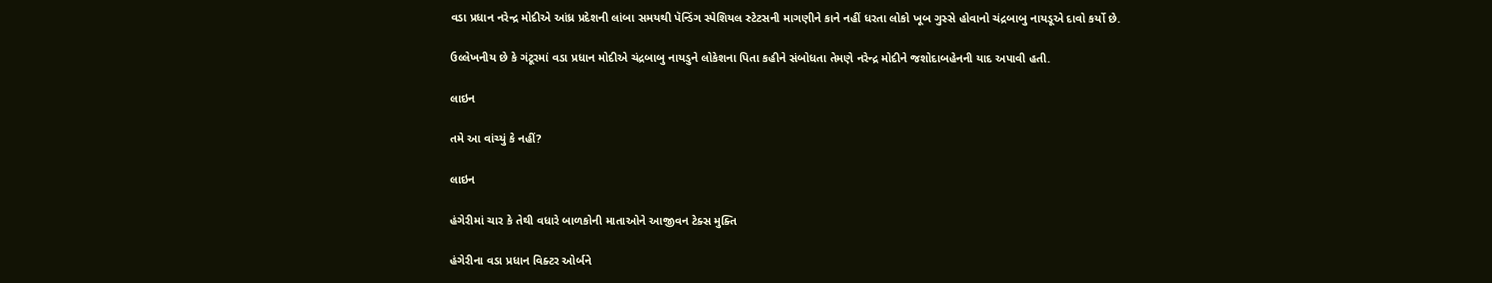વડા પ્રધાન નરેન્દ્ર મોદીએ આંધ્ર પ્રદેશની લાંબા સમયથી પૅન્ડિંગ સ્પેશિયલ સ્ટેટસની માગણીને કાને નહીં ધરતા લોકો ખૂબ ગુસ્સે હોવાનો ચંદ્રબાબુ નાયડૂએ દાવો કર્યો છે.

ઉલ્લેખનીય છે કે ગંટૂરમાં વડા પ્રધાન મોદીએ ચંદ્રબાબુ નાયડુને લોકેશના પિતા કહીને સંબોધતા તેમણે નરેન્દ્ર મોદીને જશોદાબહેનની યાદ અપાવી હતી.

લાઇન

તમે આ વાંચ્યું કે નહીં?

લાઇન

હંગેરીમાં ચાર કે તેથી વધારે બાળકોની માતાઓને આજીવન ટેક્સ મુક્તિ

હંગેરીના વડા પ્રધાન વિક્ટર ઓર્બને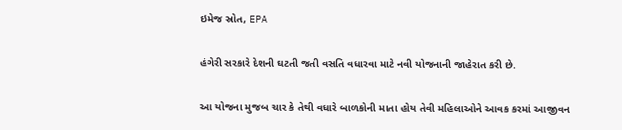ઇમેજ સ્રોત, EPA

હંગેરી સરકારે દેશની ઘટતી જતી વસતિ વધારવા માટે નવી યોજનાની જાહેરાત કરી છે.

આ યોજના મુજબ ચાર કે તેથી વધારે બાળકોની માતા હોય તેવી મહિલાઓને આવક કરમાં આજીવન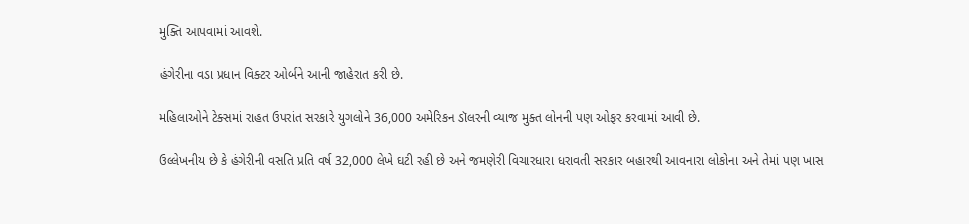મુક્તિ આપવામાં આવશે.

હંગેરીના વડા પ્રધાન વિક્ટર ઓર્બને આની જાહેરાત કરી છે.

મહિલાઓને ટેક્સમાં રાહત ઉપરાંત સરકારે યુગલોને 36,000 અમેરિકન ડૉલરની વ્યાજ મુક્ત લોનની પણ ઓફર કરવામાં આવી છે.

ઉલ્લેખનીય છે કે હંગેરીની વસતિ પ્રતિ વર્ષ 32,000 લેખે ઘટી રહી છે અને જમણેરી વિચારધારા ધરાવતી સરકાર બહારથી આવનારા લોકોના અને તેમાં પણ ખાસ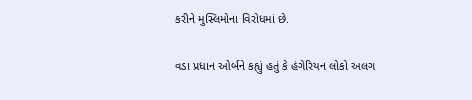કરીને મુસ્લિમોના વિરોધમાં છે.

વડા પ્રધાન ઓર્બને કહ્યું હતું કે હંગેરિયન લોકો અલગ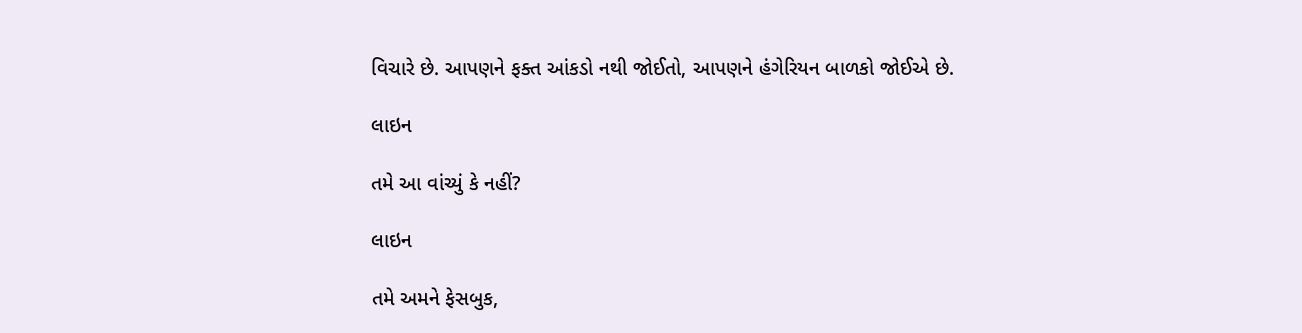વિચારે છે. આપણને ફક્ત આંકડો નથી જોઈતો, આપણને હંગેરિયન બાળકો જોઈએ છે.

લાઇન

તમે આ વાંચ્યું કે નહીં?

લાઇન

તમે અમને ફેસબુક,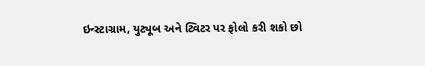ઇન્સ્ટાગ્રામ, યુટ્યૂબ અને ટ્વિટર પર ફોલો કરી શકો છો